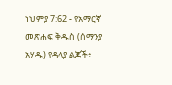ነህምያ 7:62 - የአማርኛ መጽሐፍ ቅዱስ (ሰማንያ አሃዱ) የዳላያ ልጆች፥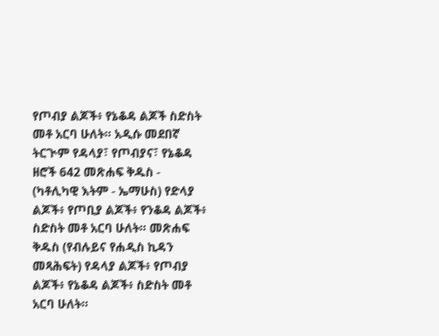የጦብያ ልጆች፥ የኔቆዳ ልጆች ስድስት መቶ አርባ ሁለት። አዲሱ መደበኛ ትርጒም የዳላያ፣ የጦብያና፣ የኔቆዳ ዘሮች 642 መጽሐፍ ቅዱስ - (ካቶሊካዊ እትም - ኤማሁስ) የድላያ ልጆች፥ የጦቢያ ልጆች፥ የንቆዳ ልጆች፥ ስድስት መቶ አርባ ሁለት። መጽሐፍ ቅዱስ (የብሉይና የሐዲስ ኪዳን መጻሕፍት) የዳላያ ልጆች፥ የጦብያ ልጆች፥ የኔቆዳ ልጆች፥ ስድስት መቶ አርባ ሁለት።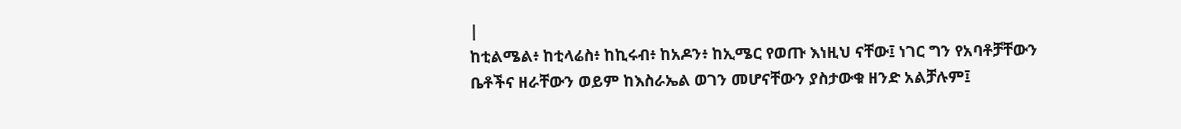|
ከቲልሜል፥ ከቲላሬስ፥ ከኪሩብ፥ ከአዶን፥ ከኢሜር የወጡ እነዚህ ናቸው፤ ነገር ግን የአባቶቻቸውን ቤቶችና ዘራቸውን ወይም ከእስራኤል ወገን መሆናቸውን ያስታውቁ ዘንድ አልቻሉም፤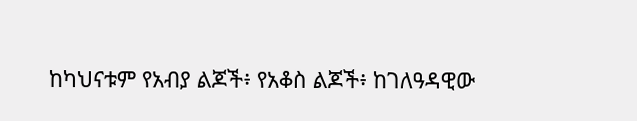ከካህናቱም የአብያ ልጆች፥ የአቆስ ልጆች፥ ከገለዓዳዊው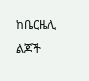ከቤርዜሊ ልጆች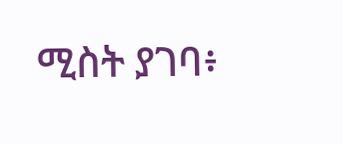ሚስት ያገባ፥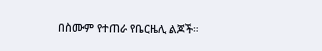በስሙም የተጠራ የቤርዜሊ ልጆች።